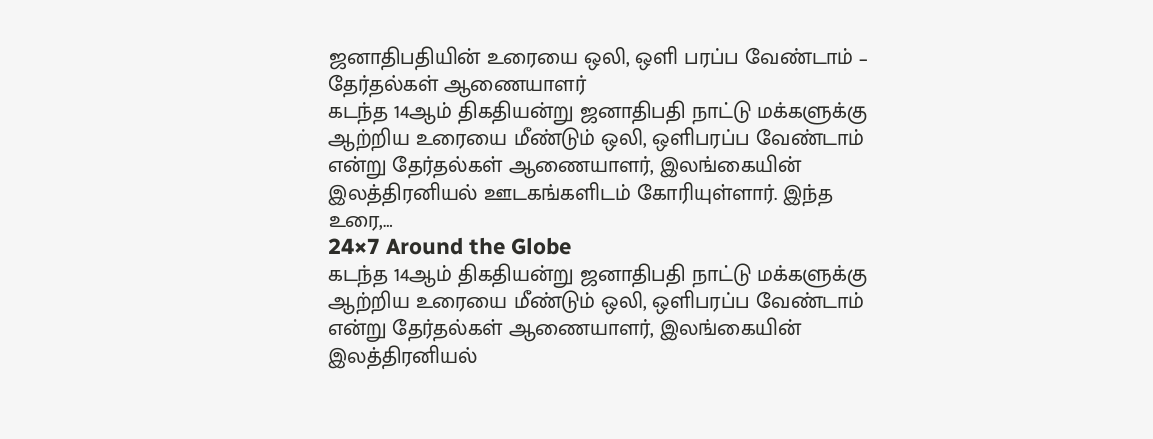ஜனாதிபதியின் உரையை ஒலி, ஒளி பரப்ப வேண்டாம் – தேர்தல்கள் ஆணையாளர்
கடந்த 14ஆம் திகதியன்று ஜனாதிபதி நாட்டு மக்களுக்கு ஆற்றிய உரையை மீண்டும் ஒலி, ஒளிபரப்ப வேண்டாம் என்று தேர்தல்கள் ஆணையாளர், இலங்கையின் இலத்திரனியல் ஊடகங்களிடம் கோரியுள்ளார். இந்த உரை,…
24×7 Around the Globe
கடந்த 14ஆம் திகதியன்று ஜனாதிபதி நாட்டு மக்களுக்கு ஆற்றிய உரையை மீண்டும் ஒலி, ஒளிபரப்ப வேண்டாம் என்று தேர்தல்கள் ஆணையாளர், இலங்கையின் இலத்திரனியல்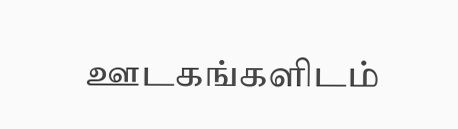ஊடகங்களிடம்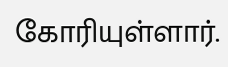கோரியுள்ளார்.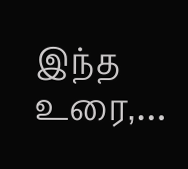இந்த உரை,…